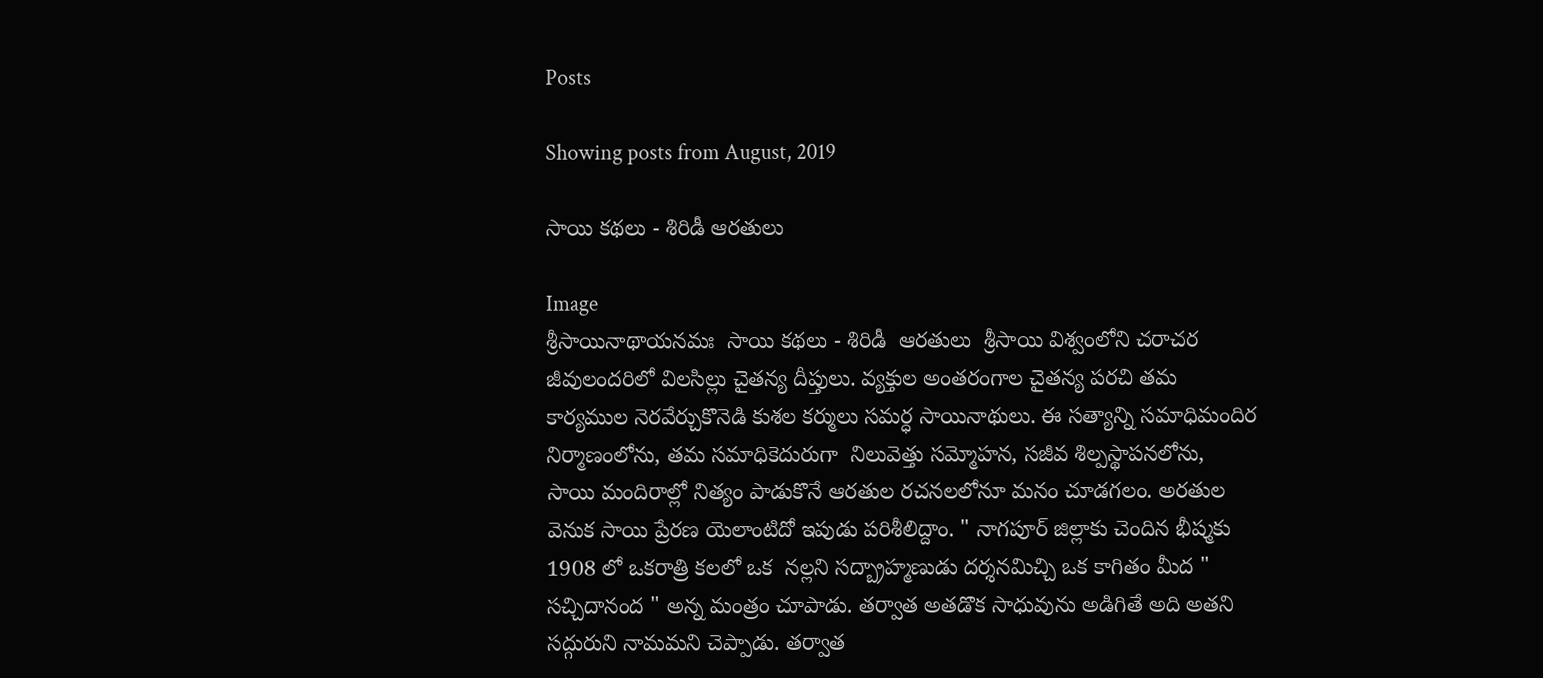Posts

Showing posts from August, 2019

సాయి కథలు - శిరిడీ ఆరతులు

Image
శ్రీసాయినాథాయనమః  సాయి కథలు - శిరిడీ  ఆరతులు  శ్రీసాయి విశ్వంలోని చరాచర జీవులందరిలో విలసిల్లు చైతన్య దీప్తులు. వ్యక్తుల అంతరంగాల చైతన్య పరచి తమ కార్యముల నెరవేర్చుకొనెడి కుశల కర్ములు సమర్ధ సాయినాథులు. ఈ సత్యాన్ని సమాధిమందిర నిర్మాణంలోను, తమ సమాధికెదురుగా  నిలువెత్తు సమ్మోహన, సజీవ శిల్పస్థాపనలోను, సాయి మందిరాల్లో నిత్యం పాడుకొనే ఆరతుల రచనలలోనూ మనం చూడగలం. అరతుల వెనుక సాయి ప్రేరణ యెలాంటిదో ఇపుడు పరిశీలిద్దాం. " నాగపూర్ జిల్లాకు చెందిన భీష్మకు 1908 లో ఒకరాత్రి కలలో ఒక  నల్లని సద్బ్రాహ్మణుడు దర్శనమిచ్చి ఒక కాగితం మీద " సచ్చిదానంద " అన్న మంత్రం చూపాడు. తర్వాత అతడొక సాధువును అడిగితే అది అతని సద్గురుని నామమని చెప్పాడు. తర్వాత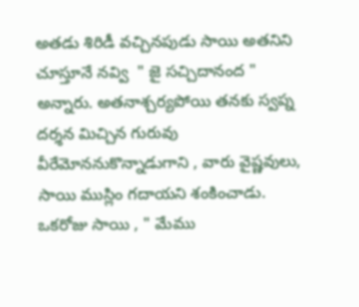అతడు శిరిడీ వచ్చినపుడు సాయి అతనిని చూస్తూనే నవ్వి  " జై సచ్చిదానంద "  అన్నారు. అతనాశ్చర్యపోయి తనకు స్వప్న దర్శన మిచ్చిన గురువు వీరేమోననుకొన్నాడుగాని , వారు వైష్ణవులు, సాయి ముస్లిం గదాయని శంకించాడు. ఒకరోజు సాయి , " మేము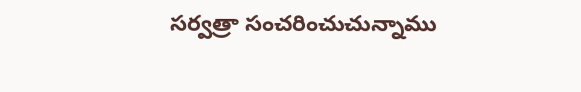సర్వత్రా సంచరించుచున్నాము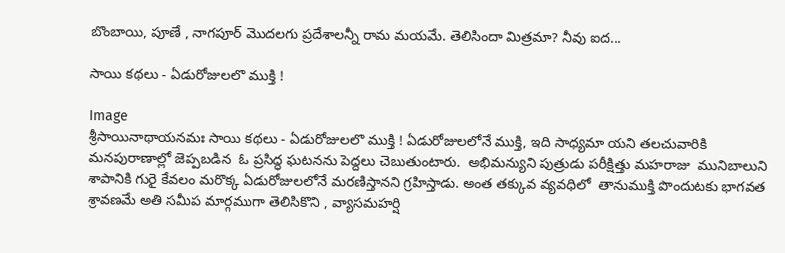బొంబాయి, పూణే , నాగపూర్ మొదలగు ప్రదేశాలన్నీ రామ మయమే. తెలిసిందా మిత్రమా? నీవు ఐద...

సాయి కథలు - ఏడురోజులలొ ముక్తి !

Image
శ్రీసాయినాథాయనమః సాయి కథలు - ఏడురోజులలొ ముక్తి ! ఏడురోజులలోనే ముక్తి, ఇది సాధ్యమా యని తలచువారికి మనపురాణాల్లో జెప్పబడిన  ఓ ప్రసిద్ధ ఘటనను పెద్దలు చెబుతుంటారు.  అభిమన్యుని పుత్రుడు పరీక్షిత్తు మహరాజు  మునిబాలుని శాపానికి గురై కేవలం మరొక్క ఏడురోజులలోనే మరణిస్తానని గ్రహిస్తాడు. అంత తక్కువ వ్యవధిలో  తానుముక్తి పొందుటకు భాగవత శ్రావణమే అతి సమీప మార్గముగా తెలిసికొని , వ్యాసమహర్షి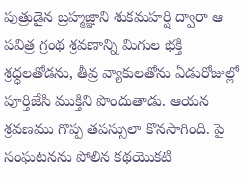పుత్రుడైన బ్రహ్మజ్ఞాని శుకమహర్షి ద్వారా ఆ పవిత్ర గ్రంథ శ్రవణాన్ని మిగుల భక్తి శ్రధ్ధలతోడను, తీవ్ర వ్యాకులతోను ఏడురోజుల్లో పూర్తిజేసి ముక్తిని పొందుతాడు. ఆయన శ్రవణము గొప్ప తపస్సులా కొనసాగింది. పై సంఘటనను పోలిన కథయొకటి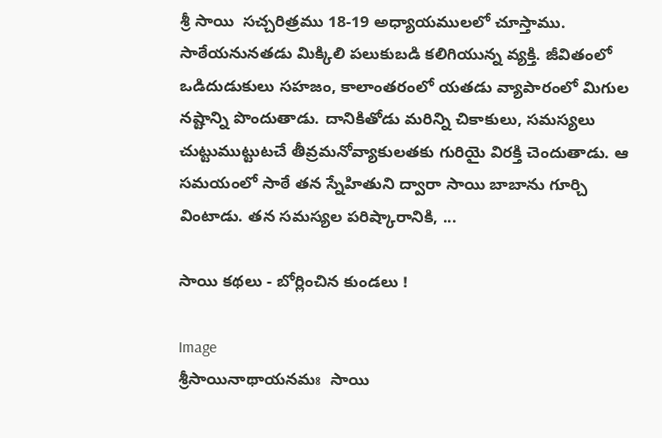శ్రీ సాయి  సచ్చరిత్రము 18-19 అధ్యాయములలో చూస్తాము. సాఠేయనునతడు మిక్కిలి పలుకుబడి కలిగియున్న వ్యక్తి. జీవితంలో ఒడిదుడుకులు సహజం, కాలాంతరంలో యతడు వ్యాపారంలో మిగుల నష్టాన్ని పొందుతాడు. దానికితోడు మరిన్ని చికాకులు, సమస్యలు చుట్టుముట్టుటచే తీవ్రమనోవ్యాకులతకు గురియై విరక్తి చెందుతాడు. ఆ సమయంలో సాఠే తన స్నేహితుని ద్వారా సాయి బాబాను గూర్చి వింటాడు. తన సమస్యల పరిష్కారానికి, ...

సాయి కథలు - బోర్లించిన కుండలు !

Image
శ్రీసాయినాథాయనమః  సాయి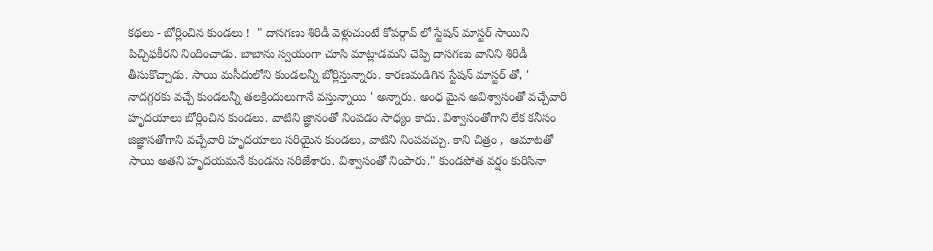కథలు - బోర్లించిన కుండలు !  " దాసగణు శిరిడీ వెళ్లుచుంటే కోపర్గావ్ లో స్టేషన్ మాస్టర్ సాయిని పిచ్చిఫకీరని నిందించాడు. బాబాను స్వయంగా చూసి మాట్లాడమని చెప్పి దాసగణు వానిని శిరిడీ తీసుకొచ్చాడు. సాయి మసీదులోని కుండలన్నీ బోర్లిస్తున్నారు. కారణమడిగిన స్టేషన్ మాస్టర్ తో, '  నాదగ్గరకు వచ్చే కుండలన్నీ తలక్రిందులుగానే వస్తున్నాయి ' అన్నారు. అంధ మైన అవిశ్వాసంతో వచ్చేవారి హృదయాలు బోర్లించిన కుండలు. వాటిని జ్ఞానంతో నింపడం సాధ్యం కాదు. విశ్వాసంతోగాని లేక కనీసం జిజ్ఞాసతోగాని వచ్చేవారి హృదయాలు సరియైన కుండలు, వాటిని నింపవచ్చు. కాని చిత్రం ,  ఆమాటతో సాయి అతని హృదయమనే కుండను సరిజేశారు. విశ్వాసంతో నింపారు." కుండపోత వర్షం కురిసినా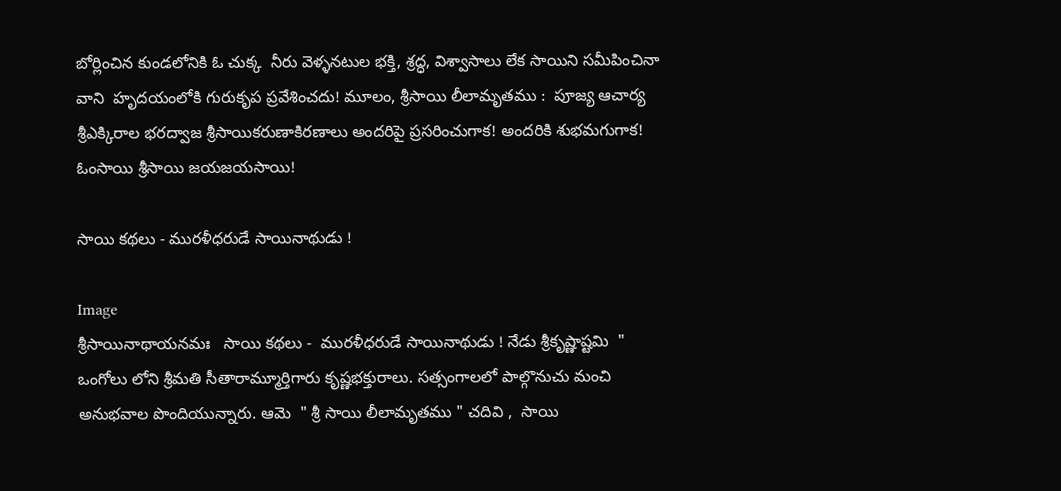బోర్లించిన కుండలోనికి ఓ చుక్క  నీరు వెళ్ళనటుల భక్తి, శ్రద్ధ, విశ్వాసాలు లేక సాయిని సమీపించినా వాని  హృదయంలోకి గురుకృప ప్రవేశించదు! మూలం, శ్రీసాయి లీలామృతము :  పూజ్య ఆచార్య శ్రీఎక్కిరాల భరద్వాజ శ్రీసాయికరుణాకిరణాలు అందరిపై ప్రసరించుగాక! అందరికి శుభమగుగాక! ఓంసాయి శ్రీసాయి జయజయసాయి!

సాయి కథలు - మురళీధరుడే సాయినాథుడు !

Image
శ్రీసాయినాథాయనమః   సాయి కథలు -  మురళీధరుడే సాయినాథుడు ! నేడు శ్రీకృష్ణాష్టమి  " ఒంగోలు లోని శ్రీమతి సీతారామ్మూర్తిగారు కృష్ణభక్తురాలు. సత్సంగాలలో పాల్గొనుచు మంచి అనుభవాల పొందియున్నారు. ఆమె  " శ్రీ సాయి లీలామృతము " చదివి ,  సాయి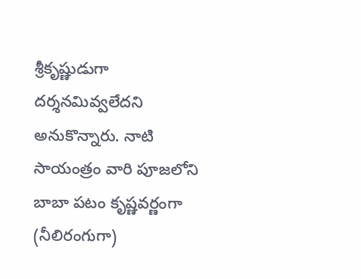శ్రీకృష్ణుడుగా  దర్శనమివ్వలేదని అనుకొన్నారు. నాటి సాయంత్రం వారి పూజలోని బాబా పటం కృష్ణవర్ణంగా (నీలిరంగుగా)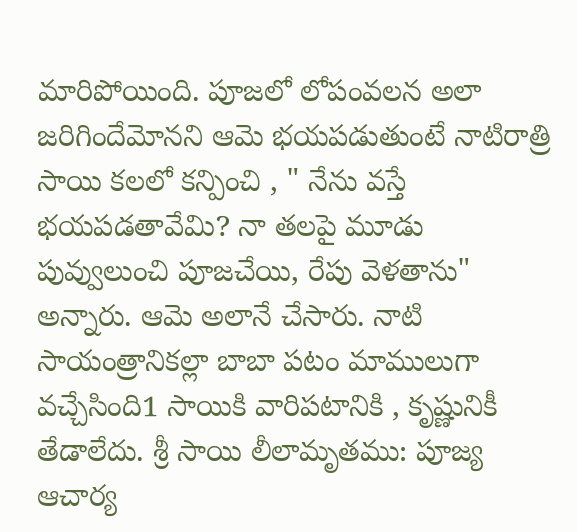మారిపోయింది. పూజలో లోపంవలన అలా జరిగిందేమోనని ఆమె భయపడుతుంటే నాటిరాత్రి సాయి కలలో కన్పించి , " నేను వస్తే భయపడతావేమి? నా తలపై మూడు పువ్వులుంచి పూజచేయి, రేపు వెళతాను" అన్నారు. ఆమె అలానే చేసారు. నాటి సాయంత్రానికల్లా బాబా పటం మాములుగా  వచ్చేసింది1 సాయికి వారిపటానికి , కృష్ణునికీ తేడాలేదు. శ్రీ సాయి లీలామృతము: పూజ్య ఆచార్య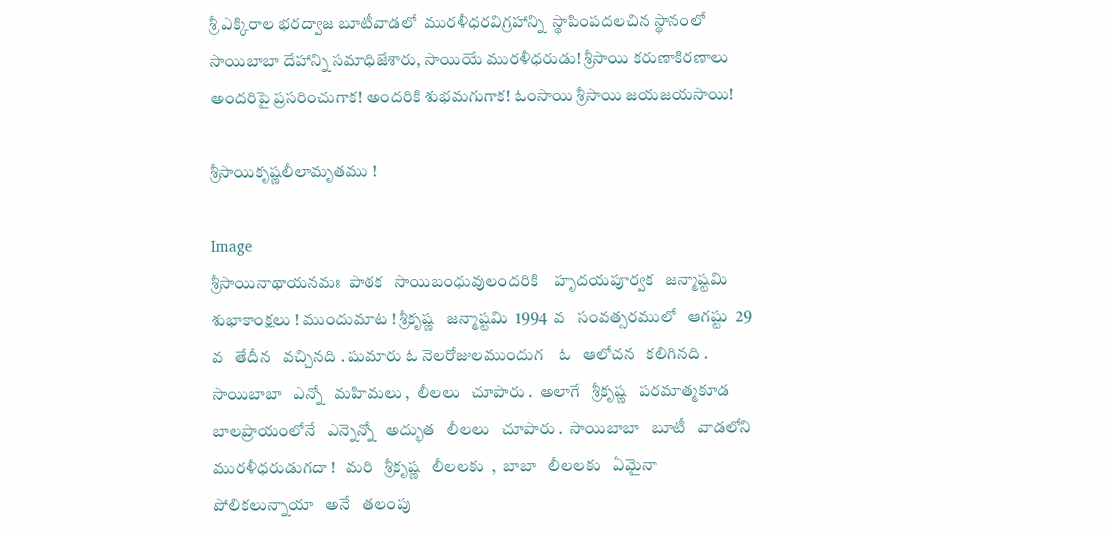శ్రీ ఎక్కిరాల భరద్వాజ బూటీవాడలో  మురళీధరవిగ్రహాన్ని  స్థాపింపదలచిన స్థానంలో సాయిబాబా దేహాన్ని సమాధిజేశారు, సాయియే మురళీధరుడు! శ్రీసాయి కరుణాకిరణాలు అందరిపై ప్రసరించుగాక! అందరికి శుభమగుగాక! ఓంసాయి శ్రీసాయి జయజయసాయి!

శ్రీసాయికృష్ణలీలామృతము !

Image
శ్రీసాయినాథాయనమః  పాఠక   సాయిబంధువులందరికి    హృదయపూర్వక   జన్మాష్టమి   శుభాకాంక్షలు ! ముందుమాట ! శ్రీకృష్ణ   జన్మాష్టమి  1994  వ   సంవత్సరములో   ఆగష్టు  29  వ   తేదీన   వచ్చినది . షుమారు ఓ నెలరోజులముందుగ    ఓ   ఆలోచన   కలిగినది .  సాయిబాబా   ఎన్నో   మహిమలు ,  లీలలు   చూపారు .  అలాగే   శ్రీకృష్ణ   పరమాత్మకూడ   బాలప్రాయంలోనే   ఎన్నెన్నో   అద్భుత   లీలలు   చూపారు .  సాయిబాబా   బూటీ   వాడలోని   మురళీధరుడుగదా !   మరి   శ్రీకృష్ణ   లీలలకు  ,  బాబా   లీలలకు   ఏమైనా   పోలికలున్నాయా   అనే   తలంపు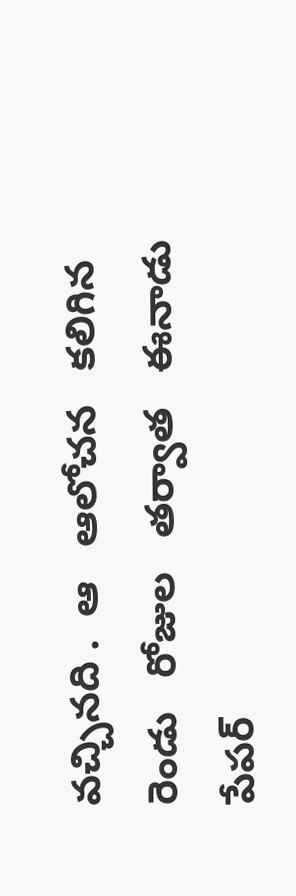వచ్చినది .  ఆ   ఆలోచన   కలిగిన   రెండు   రోజుల   తర్వాత   ఈనాడు   పేపర్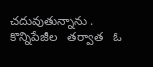చదువుతున్నాను .  కొన్నిపేజీల   తర్వాత   ఓ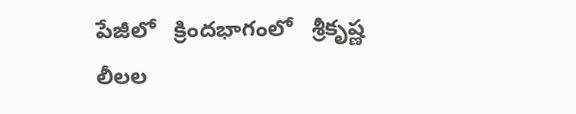పేజీలో   క్రిందభాగంలో   శ్రీకృష్ణ   లీలల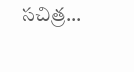సచిత్ర...